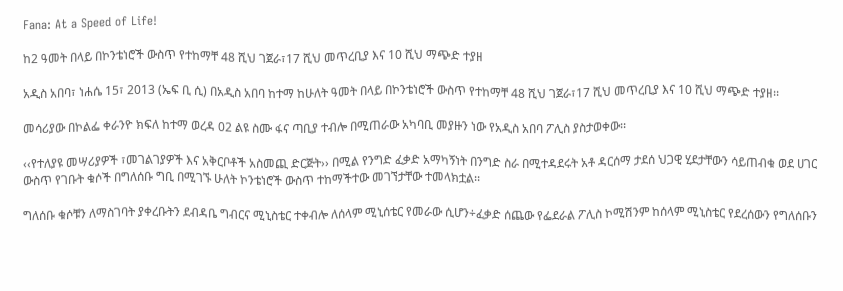Fana: At a Speed of Life!

ከ2 ዓመት በላይ በኮንቴነሮች ውስጥ የተከማቸ 48 ሺህ ገጀራ፣17 ሺህ መጥረቢያ እና 10 ሺህ ማጭድ ተያዘ

አዲስ አበባ፣ ነሐሴ 15፣ 2013 (ኤፍ ቢ ሲ) በአዲስ አበባ ከተማ ከሁለት ዓመት በላይ በኮንቴነሮች ውስጥ የተከማቸ 48 ሺህ ገጀራ፣17 ሺህ መጥረቢያ እና 10 ሺህ ማጭድ ተያዘ፡፡

መሳሪያው በኮልፌ ቀራንዮ ክፍለ ከተማ ወረዳ 02 ልዩ ስሙ ፋና ጣቢያ ተብሎ በሚጠራው አካባቢ መያዙን ነው የአዲስ አበባ ፖሊስ ያስታወቀው፡፡

‹‹የተለያዩ መሣሪያዎች ፣መገልገያዎች እና አቅርቦቶች አስመጪ ድርጅት›› በሚል የንግድ ፈቃድ አማካኝነት በንግድ ስራ በሚተዳደሩት አቶ ዳርሰማ ታደሰ ህጋዊ ሂደታቸውን ሳይጠብቁ ወደ ሀገር ውስጥ የገቡት ቁሶች በግለሰቡ ግቢ በሚገኙ ሁለት ኮንቴነሮች ውስጥ ተከማችተው መገኘታቸው ተመላክቷል፡፡

ግለሰቡ ቁሶቹን ለማስገባት ያቀረቡትን ደብዳቤ ግብርና ሚኒስቴር ተቀብሎ ለሰላም ሚኒሰቴር የመራው ሲሆን÷ፈቃድ ሰጨው የፌደራል ፖሊስ ኮሚሽንም ከሰላም ሚኒስቴር የደረሰውን የግለሰቡን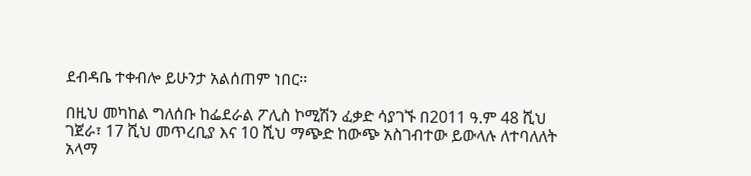ደብዳቤ ተቀብሎ ይሁንታ አልሰጠም ነበር፡፡

በዚህ መካከል ግለሰቡ ከፌደራል ፖሊስ ኮሚሽን ፈቃድ ሳያገኙ በ2011 ዓ.ም 48 ሺህ ገጀራ፣ 17 ሺህ መጥረቢያ እና 10 ሺህ ማጭድ ከውጭ አስገብተው ይውላሉ ለተባለለት አላማ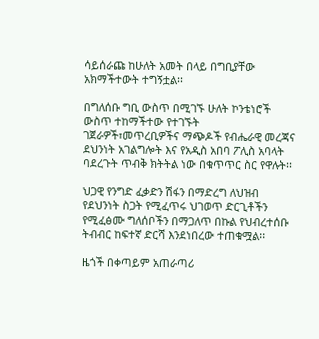ሳይሰራጩ ከሁለት አመት በላይ በግቢያቸው አክማችተውት ተግኝቷል፡፡

በግለሰቡ ግቢ ውስጥ በሚገኙ ሁለት ኮንቴነሮች ውስጥ ተከማችተው የተገኙት ገጀራዎች፣መጥረቢዎችና ማጭዶች የብሔራዊ መረጃና ደህንነት አገልግሎት እና የአዲስ አበባ ፖሊስ አባላት ባደረጉት ጥብቅ ክትትል ነው በቁጥጥር ስር የዋሉት፡፡

ህጋዊ የንግድ ፈቃድን ሽፋን በማድረግ ለህዝብ የደህንነት ስጋት የሚፈጥሩ ህገወጥ ድርጊቶችን የሚፈፅሙ ግለሰቦችን በማጋለጥ በኩል የህብረተሰቡ ትብብር ከፍተኛ ድርሻ እንደነበረው ተጠቁሟል፡፡

ዜጎች በቀጣይም አጠራጣሪ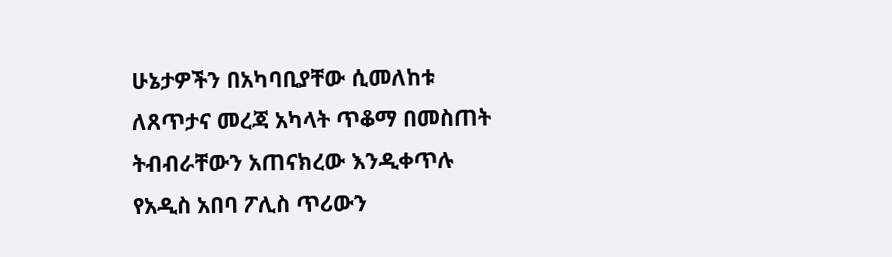ሁኔታዎችን በአካባቢያቸው ሲመለከቱ ለጸጥታና መረጃ አካላት ጥቆማ በመስጠት ትብብራቸውን አጠናክረው እንዲቀጥሉ የአዲስ አበባ ፖሊስ ጥሪውን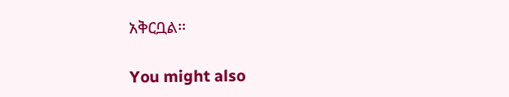አቅርቧል፡፡

You might also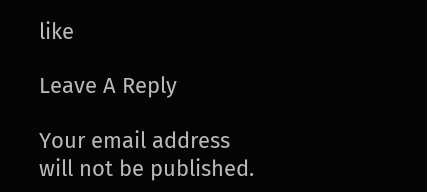like

Leave A Reply

Your email address will not be published.